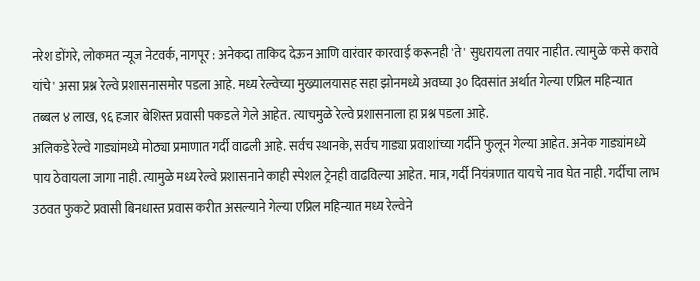नरेश डोंगरे, लोकमत न्यूज नेटवर्क, नागपूर : अनेकदा ताकिद देऊन आणि वारंवार कारवाई करूनही 'ते' सुधरायला तयार नाहीत. त्यामुळे 'कसे करावे यांचे' असा प्रश्न रेल्वे प्रशासनासमोर पडला आहे. मध्य रेल्वेच्या मुख्यालयासह सहा झोनमध्ये अवघ्या ३० दिवसांत अर्थात गेल्या एप्रिल महिन्यात तब्बल ४ लाख, ९६ हजार बेशिस्त प्रवासी पकडले गेले आहेत. त्याचमुळे रेल्वे प्रशासनाला हा प्रश्न पडला आहे.
अलिकडे रेल्वे गाड्यांमध्ये मोठ्या प्रमाणात गर्दी वाढली आहे. सर्वच स्थानके, सर्वच गाड्या प्रवाशांच्या गर्दीने फुलून गेल्या आहेत. अनेक गाड्यांमध्ये पाय ठेवायला जागा नाही. त्यामुळे मध्य रेल्वे प्रशासनाने काही स्पेशल ट्रेनही वाढविल्या आहेत. मात्र, गर्दी नियंत्रणात यायचे नाव घेत नाही. गर्दीचा लाभ उठवत फुकटे प्रवासी बिनधास्त प्रवास करीत असल्याने गेल्या एप्रिल महिन्यात मध्य रेल्वेने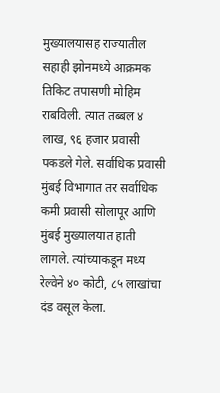मुख्यालयासह राज्यातील सहाही झोनमध्ये आक्रमक तिकिट तपासणी मोहिम राबविली. त्यात तब्बल ४ लाख, ९६ हजार प्रवासी पकडले गेले. सर्वाधिक प्रवासी मुंबई विभागात तर सर्वाधिक कमी प्रवासी सोलापूर आणि मुंबई मुख्यालयात हाती लागले. त्यांच्याकडून मध्य रेल्वेने ४० कोटी, ८५ लाखांचा दंड वसूल केला.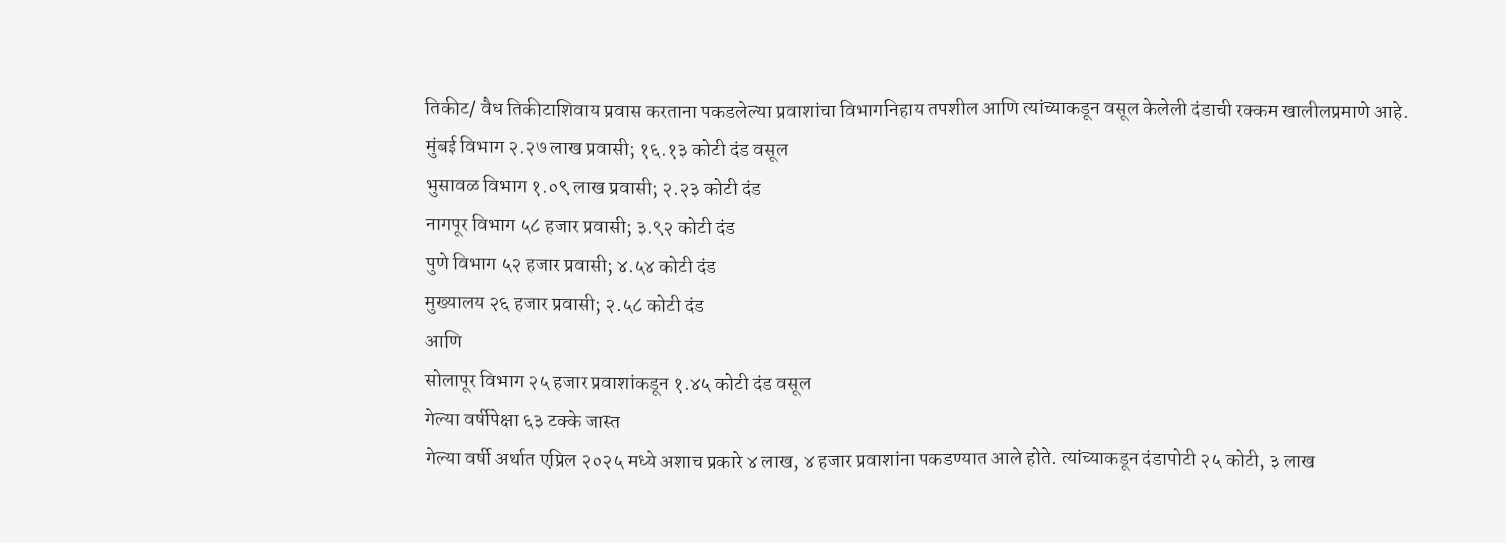तिकीट/ वैध तिकीटाशिवाय प्रवास करताना पकडलेल्या प्रवाशांचा विभागनिहाय तपशील आणि त्यांच्याकडून वसूल केलेली दंडाची रक्कम खालीलप्रमाणे आहे.
मुंबई विभाग २.२७ लाख प्रवासी; १६.१३ कोटी दंड वसूल
भुसावळ विभाग १.०९ लाख प्रवासी; २.२३ कोटी दंड
नागपूर विभाग ५८ हजार प्रवासी; ३.९२ कोटी दंड
पुणे विभाग ५२ हजार प्रवासी; ४.५४ कोटी दंड
मुख्यालय २६ हजार प्रवासी; २.५८ कोटी दंड
आणि
सोलापूर विभाग २५ हजार प्रवाशांकडून १.४५ कोटी दंड वसूल
गेल्या वर्षीपेक्षा ६३ टक्के जास्त
गेल्या वर्षी अर्थात एप्रिल २०२५ मध्ये अशाच प्रकारे ४ लाख, ४ हजार प्रवाशांना पकडण्यात आले होते. त्यांच्याकडून दंडापोटी २५ कोटी, ३ लाख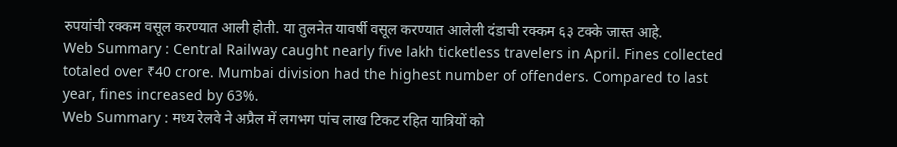रुपयांची रक्कम वसूल करण्यात आली होती. या तुलनेत यावर्षी वसूल करण्यात आलेली दंडाची रक्कम ६३ टक्के जास्त आहे.
Web Summary : Central Railway caught nearly five lakh ticketless travelers in April. Fines collected totaled over ₹40 crore. Mumbai division had the highest number of offenders. Compared to last year, fines increased by 63%.
Web Summary : मध्य रेलवे ने अप्रैल में लगभग पांच लाख टिकट रहित यात्रियों को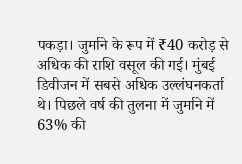पकड़ा। जुर्माने के रूप में ₹40 करोड़ से अधिक की राशि वसूल की गई। मुंबई डिवीजन में सबसे अधिक उल्लंघनकर्ता थे। पिछले वर्ष की तुलना में जुर्माने में 63% की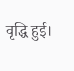वृद्धि हुई।